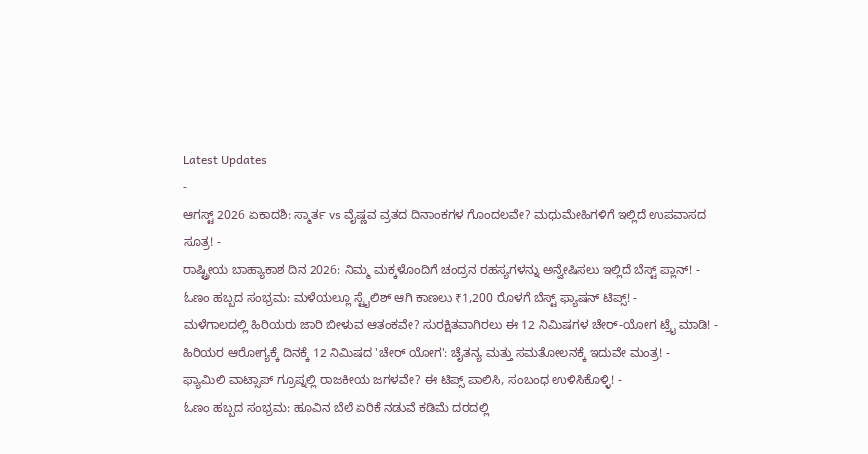Latest Updates
-
ಆಗಸ್ಟ್ 2026 ಏಕಾದಶಿ: ಸ್ಮಾರ್ತ vs ವೈಷ್ಣವ ವ್ರತದ ದಿನಾಂಕಗಳ ಗೊಂದಲವೇ? ಮಧುಮೇಹಿಗಳಿಗೆ ಇಲ್ಲಿದೆ ಉಪವಾಸದ ಸೂತ್ರ! -
ರಾಷ್ಟ್ರೀಯ ಬಾಹ್ಯಾಕಾಶ ದಿನ 2026: ನಿಮ್ಮ ಮಕ್ಕಳೊಂದಿಗೆ ಚಂದ್ರನ ರಹಸ್ಯಗಳನ್ನು ಅನ್ವೇಷಿಸಲು ಇಲ್ಲಿದೆ ಬೆಸ್ಟ್ ಪ್ಲಾನ್! -
ಓಣಂ ಹಬ್ಬದ ಸಂಭ್ರಮ: ಮಳೆಯಲ್ಲೂ ಸ್ಟೈಲಿಶ್ ಆಗಿ ಕಾಣಲು ₹1,200 ರೊಳಗೆ ಬೆಸ್ಟ್ ಫ್ಯಾಷನ್ ಟಿಪ್ಸ್! -
ಮಳೆಗಾಲದಲ್ಲಿ ಹಿರಿಯರು ಜಾರಿ ಬೀಳುವ ಆತಂಕವೇ? ಸುರಕ್ಷಿತವಾಗಿರಲು ಈ 12 ನಿಮಿಷಗಳ ಚೇರ್-ಯೋಗ ಟ್ರೈ ಮಾಡಿ! -
ಹಿರಿಯರ ಆರೋಗ್ಯಕ್ಕೆ ದಿನಕ್ಕೆ 12 ನಿಮಿಷದ 'ಚೇರ್ ಯೋಗ': ಚೈತನ್ಯ ಮತ್ತು ಸಮತೋಲನಕ್ಕೆ ಇದುವೇ ಮಂತ್ರ! -
ಫ್ಯಾಮಿಲಿ ವಾಟ್ಸಾಪ್ ಗ್ರೂಪ್ನಲ್ಲಿ ರಾಜಕೀಯ ಜಗಳವೇ? ಈ ಟಿಪ್ಸ್ ಪಾಲಿಸಿ, ಸಂಬಂಧ ಉಳಿಸಿಕೊಳ್ಳಿ! -
ಓಣಂ ಹಬ್ಬದ ಸಂಭ್ರಮ: ಹೂವಿನ ಬೆಲೆ ಏರಿಕೆ ನಡುವೆ ಕಡಿಮೆ ದರದಲ್ಲಿ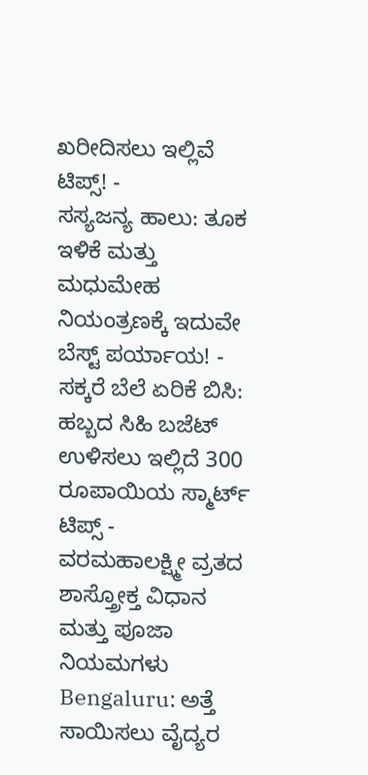ಖರೀದಿಸಲು ಇಲ್ಲಿವೆ ಟಿಪ್ಸ್! -
ಸಸ್ಯಜನ್ಯ ಹಾಲು: ತೂಕ ಇಳಿಕೆ ಮತ್ತು ಮಧುಮೇಹ ನಿಯಂತ್ರಣಕ್ಕೆ ಇದುವೇ ಬೆಸ್ಟ್ ಪರ್ಯಾಯ! -
ಸಕ್ಕರೆ ಬೆಲೆ ಏರಿಕೆ ಬಿಸಿ: ಹಬ್ಬದ ಸಿಹಿ ಬಜೆಟ್ ಉಳಿಸಲು ಇಲ್ಲಿದೆ 300 ರೂಪಾಯಿಯ ಸ್ಮಾರ್ಟ್ ಟಿಪ್ಸ್ -
ವರಮಹಾಲಕ್ಷ್ಮೀ ವ್ರತದ ಶಾಸ್ತ್ರೋಕ್ತ ವಿಧಾನ ಮತ್ತು ಪೂಜಾ ನಿಯಮಗಳು
Bengaluru: ಅತ್ತೆ ಸಾಯಿಸಲು ವೈದ್ಯರ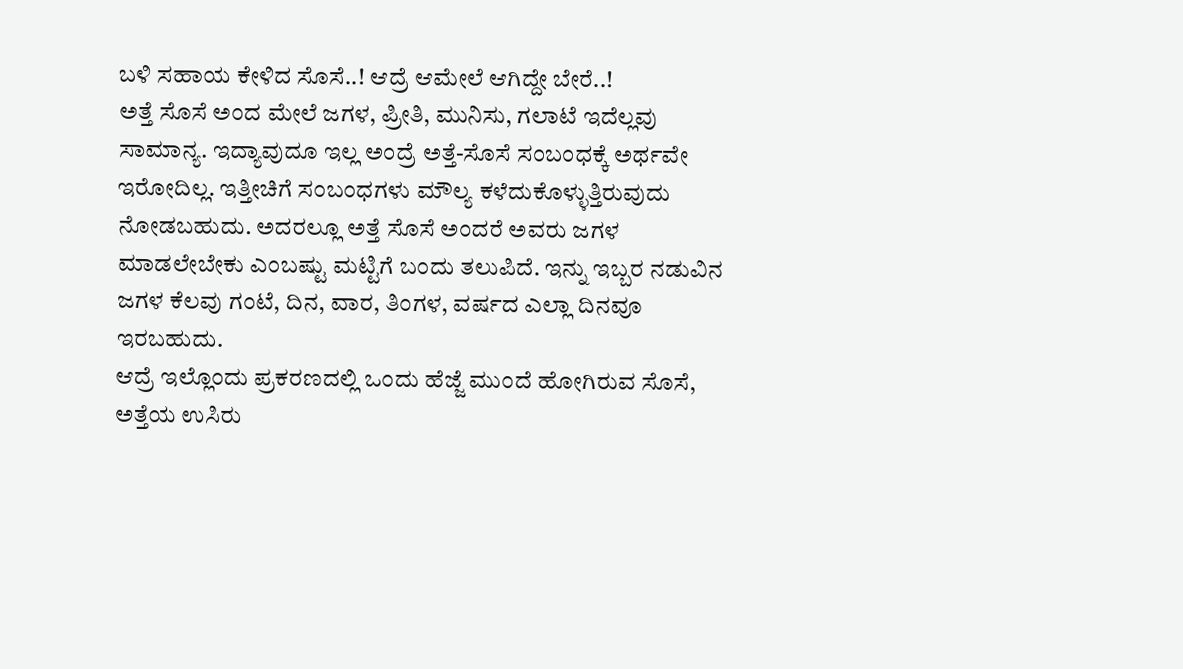ಬಳಿ ಸಹಾಯ ಕೇಳಿದ ಸೊಸೆ..! ಆದ್ರೆ ಆಮೇಲೆ ಆಗಿದ್ದೇ ಬೇರೆ..!
ಅತ್ತೆ ಸೊಸೆ ಅಂದ ಮೇಲೆ ಜಗಳ, ಪ್ರೀತಿ, ಮುನಿಸು, ಗಲಾಟೆ ಇದೆಲ್ಲವು ಸಾಮಾನ್ಯ. ಇದ್ಯಾವುದೂ ಇಲ್ಲ ಅಂದ್ರೆ ಅತ್ತೆ-ಸೊಸೆ ಸಂಬಂಧಕ್ಕೆ ಅರ್ಥವೇ ಇರೋದಿಲ್ಲ. ಇತ್ತೀಚಿಗೆ ಸಂಬಂಧಗಳು ಮೌಲ್ಯ ಕಳೆದುಕೊಳ್ಳುತ್ತಿರುವುದು ನೋಡಬಹುದು. ಅದರಲ್ಲೂ ಅತ್ತೆ ಸೊಸೆ ಅಂದರೆ ಅವರು ಜಗಳ ಮಾಡಲೇಬೇಕು ಎಂಬಷ್ಟು ಮಟ್ಟಿಗೆ ಬಂದು ತಲುಪಿದೆ. ಇನ್ನು ಇಬ್ಬರ ನಡುವಿನ ಜಗಳ ಕೆಲವು ಗಂಟೆ, ದಿನ, ವಾರ, ತಿಂಗಳ, ವರ್ಷದ ಎಲ್ಲಾ ದಿನವೂ ಇರಬಹುದು.
ಆದ್ರೆ ಇಲ್ಲೊಂದು ಪ್ರಕರಣದಲ್ಲಿ ಒಂದು ಹೆಜ್ಜೆ ಮುಂದೆ ಹೋಗಿರುವ ಸೊಸೆ, ಅತ್ತೆಯ ಉಸಿರು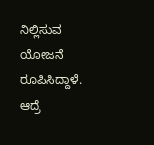ನಿಲ್ಲಿಸುವ ಯೋಜನೆ ರೂಪಿಸಿದ್ದಾಳೆ. ಆದ್ರೆ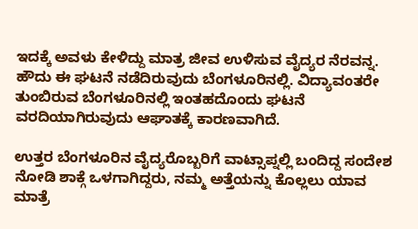ಇದಕ್ಕೆ ಅವಳು ಕೇಳಿದ್ದು ಮಾತ್ರ ಜೀವ ಉಳಿಸುವ ವೈದ್ಯರ ನೆರವನ್ನ. ಹೌದು ಈ ಘಟನೆ ನಡೆದಿರುವುದು ಬೆಂಗಳೂರಿನಲ್ಲಿ. ವಿದ್ಯಾವಂತರೇ ತುಂಬಿರುವ ಬೆಂಗಳೂರಿನಲ್ಲಿ ಇಂತಹದೊಂದು ಘಟನೆ ವರದಿಯಾಗಿರುವುದು ಆಘಾತಕ್ಕೆ ಕಾರಣವಾಗಿದೆ.

ಉತ್ತರ ಬೆಂಗಳೂರಿನ ವೈದ್ಯರೊಬ್ಬರಿಗೆ ವಾಟ್ಸಾಪ್ನಲ್ಲಿ ಬಂದಿದ್ದ ಸಂದೇಶ ನೋಡಿ ಶಾಕ್ಗೆ ಒಳಗಾಗಿದ್ದರು, ನಮ್ಮ ಅತ್ತೆಯನ್ನು ಕೊಲ್ಲಲು ಯಾವ ಮಾತ್ರೆ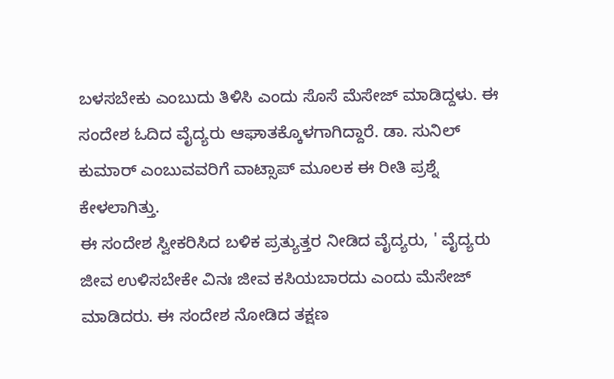ಬಳಸಬೇಕು ಎಂಬುದು ತಿಳಿಸಿ ಎಂದು ಸೊಸೆ ಮೆಸೇಜ್ ಮಾಡಿದ್ದಳು. ಈ ಸಂದೇಶ ಓದಿದ ವೈದ್ಯರು ಆಘಾತಕ್ಕೊಳಗಾಗಿದ್ದಾರೆ. ಡಾ. ಸುನಿಲ್ ಕುಮಾರ್ ಎಂಬುವವರಿಗೆ ವಾಟ್ಸಾಪ್ ಮೂಲಕ ಈ ರೀತಿ ಪ್ರಶ್ನೆ ಕೇಳಲಾಗಿತ್ತು.
ಈ ಸಂದೇಶ ಸ್ವೀಕರಿಸಿದ ಬಳಿಕ ಪ್ರತ್ಯುತ್ತರ ನೀಡಿದ ವೈದ್ಯರು, ' ವೈದ್ಯರು ಜೀವ ಉಳಿಸಬೇಕೇ ವಿನಃ ಜೀವ ಕಸಿಯಬಾರದು ಎಂದು ಮೆಸೇಜ್ ಮಾಡಿದರು. ಈ ಸಂದೇಶ ನೋಡಿದ ತಕ್ಷಣ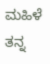ಮಹಿಳೆ ತನ್ನ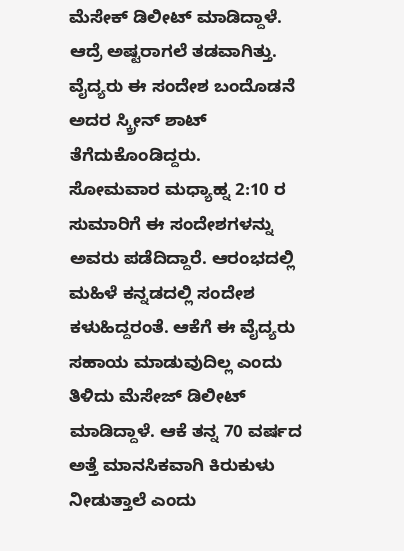ಮೆಸೇಕ್ ಡಿಲೀಟ್ ಮಾಡಿದ್ದಾಳೆ. ಆದ್ರೆ ಅಷ್ಟರಾಗಲೆ ತಡವಾಗಿತ್ತು. ವೈದ್ಯರು ಈ ಸಂದೇಶ ಬಂದೊಡನೆ ಅದರ ಸ್ಕ್ರೀನ್ ಶಾಟ್ ತೆಗೆದುಕೊಂಡಿದ್ದರು.
ಸೋಮವಾರ ಮಧ್ಯಾಹ್ನ 2:10 ರ ಸುಮಾರಿಗೆ ಈ ಸಂದೇಶಗಳನ್ನು ಅವರು ಪಡೆದಿದ್ದಾರೆ. ಆರಂಭದಲ್ಲಿ ಮಹಿಳೆ ಕನ್ನಡದಲ್ಲಿ ಸಂದೇಶ ಕಳುಹಿದ್ದರಂತೆ. ಆಕೆಗೆ ಈ ವೈದ್ಯರು ಸಹಾಯ ಮಾಡುವುದಿಲ್ಲ ಎಂದು ತಿಳಿದು ಮೆಸೇಜ್ ಡಿಲೀಟ್ ಮಾಡಿದ್ದಾಳೆ. ಆಕೆ ತನ್ನ 70 ವರ್ಷದ ಅತ್ತೆ ಮಾನಸಿಕವಾಗಿ ಕಿರುಕುಳು ನೀಡುತ್ತಾಲೆ ಎಂದು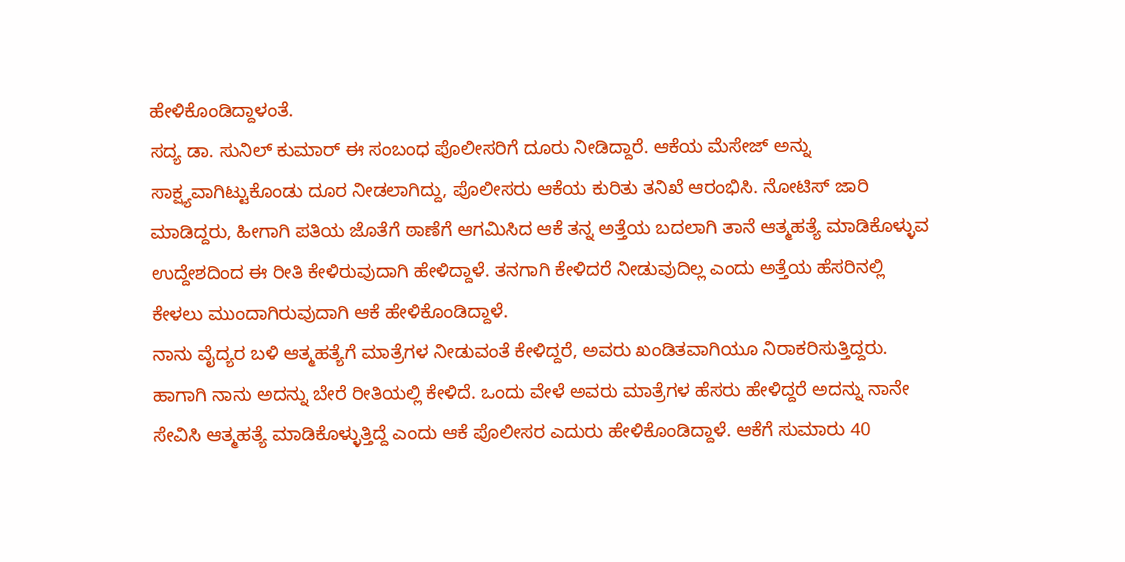ಹೇಳಿಕೊಂಡಿದ್ದಾಳಂತೆ.
ಸದ್ಯ ಡಾ. ಸುನಿಲ್ ಕುಮಾರ್ ಈ ಸಂಬಂಧ ಪೊಲೀಸರಿಗೆ ದೂರು ನೀಡಿದ್ದಾರೆ. ಆಕೆಯ ಮೆಸೇಜ್ ಅನ್ನು ಸಾಕ್ಷ್ಯವಾಗಿಟ್ಟುಕೊಂಡು ದೂರ ನೀಡಲಾಗಿದ್ದು, ಪೊಲೀಸರು ಆಕೆಯ ಕುರಿತು ತನಿಖೆ ಆರಂಭಿಸಿ. ನೋಟಿಸ್ ಜಾರಿ ಮಾಡಿದ್ದರು, ಹೀಗಾಗಿ ಪತಿಯ ಜೊತೆಗೆ ಠಾಣೆಗೆ ಆಗಮಿಸಿದ ಆಕೆ ತನ್ನ ಅತ್ತೆಯ ಬದಲಾಗಿ ತಾನೆ ಆತ್ಮಹತ್ಯೆ ಮಾಡಿಕೊಳ್ಳುವ ಉದ್ದೇಶದಿಂದ ಈ ರೀತಿ ಕೇಳಿರುವುದಾಗಿ ಹೇಳಿದ್ದಾಳೆ. ತನಗಾಗಿ ಕೇಳಿದರೆ ನೀಡುವುದಿಲ್ಲ ಎಂದು ಅತ್ತೆಯ ಹೆಸರಿನಲ್ಲಿ ಕೇಳಲು ಮುಂದಾಗಿರುವುದಾಗಿ ಆಕೆ ಹೇಳಿಕೊಂಡಿದ್ದಾಳೆ.
ನಾನು ವೈದ್ಯರ ಬಳಿ ಆತ್ಮಹತ್ಯೆಗೆ ಮಾತ್ರೆಗಳ ನೀಡುವಂತೆ ಕೇಳಿದ್ದರೆ, ಅವರು ಖಂಡಿತವಾಗಿಯೂ ನಿರಾಕರಿಸುತ್ತಿದ್ದರು. ಹಾಗಾಗಿ ನಾನು ಅದನ್ನು ಬೇರೆ ರೀತಿಯಲ್ಲಿ ಕೇಳಿದೆ. ಒಂದು ವೇಳೆ ಅವರು ಮಾತ್ರೆಗಳ ಹೆಸರು ಹೇಳಿದ್ದರೆ ಅದನ್ನು ನಾನೇ ಸೇವಿಸಿ ಆತ್ಮಹತ್ಯೆ ಮಾಡಿಕೊಳ್ಳುತ್ತಿದ್ದೆ ಎಂದು ಆಕೆ ಪೊಲೀಸರ ಎದುರು ಹೇಳಿಕೊಂಡಿದ್ದಾಳೆ. ಆಕೆಗೆ ಸುಮಾರು 40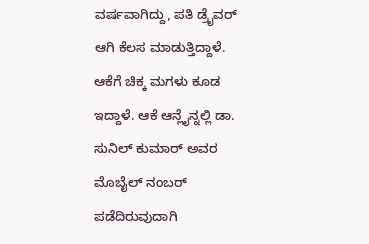ವರ್ಷವಾಗಿದ್ದು, ಪತಿ ಡ್ರೈವರ್ ಆಗಿ ಕೆಲಸ ಮಾಡುತ್ತಿದ್ದಾಳೆ. ಆಕೆಗೆ ಚಿಕ್ಕ ಮಗಳು ಕೂಡ ಇದ್ದಾಳೆ. ಆಕೆ ಆನ್ಲೈನ್ನಲ್ಲಿ ಡಾ. ಸುನಿಲ್ ಕುಮಾರ್ ಅವರ ಮೊಬೈಲ್ ನಂಬರ್ ಪಡೆದಿರುವುದಾಗಿ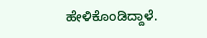ಹೇಳಿಕೊಂಡಿದ್ದಾಳೆ.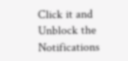Click it and Unblock the Notifications